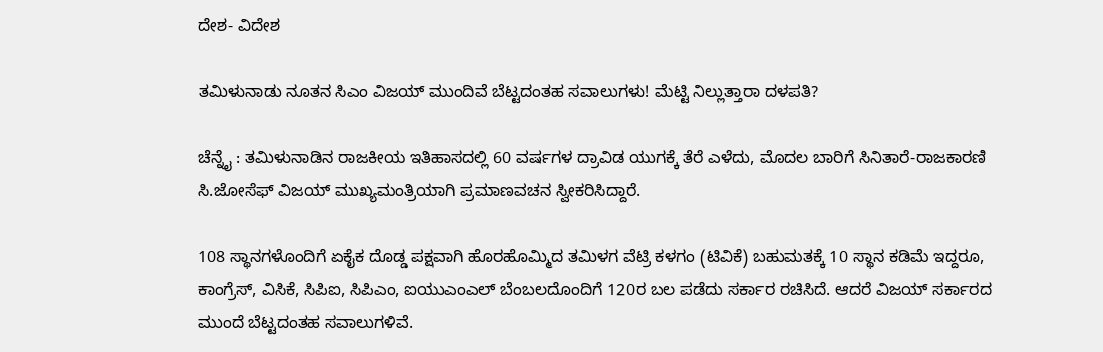ದೇಶ- ವಿದೇಶ

ತಮಿಳುನಾಡು ನೂತನ ಸಿಎಂ ವಿಜಯ್‌ ಮುಂದಿವೆ ಬೆಟ್ಟದಂತಹ ಸವಾಲುಗಳು! ಮೆಟ್ಟಿ ನಿಲ್ಲುತ್ತಾರಾ ದಳಪತಿ?

ಚೆನ್ನೈ : ತಮಿಳುನಾಡಿನ ರಾಜಕೀಯ ಇತಿಹಾಸದಲ್ಲಿ 60 ವರ್ಷಗಳ ದ್ರಾವಿಡ ಯುಗಕ್ಕೆ ತೆರೆ ಎಳೆದು, ಮೊದಲ ಬಾರಿಗೆ ಸಿನಿತಾರೆ-ರಾಜಕಾರಣಿ ಸಿ.ಜೋಸೆಫ್ ವಿಜಯ್ ಮುಖ್ಯಮಂತ್ರಿಯಾಗಿ ಪ್ರಮಾಣವಚನ ಸ್ವೀಕರಿಸಿದ್ದಾರೆ.

108 ಸ್ಥಾನಗಳೊಂದಿಗೆ ಏಕೈಕ ದೊಡ್ಡ ಪಕ್ಷವಾಗಿ ಹೊರಹೊಮ್ಮಿದ ತಮಿಳಗ ವೆಟ್ರಿ ಕಳಗಂ (ಟಿವಿಕೆ) ಬಹುಮತಕ್ಕೆ 10 ಸ್ಥಾನ ಕಡಿಮೆ ಇದ್ದರೂ, ಕಾಂಗ್ರೆಸ್, ವಿಸಿಕೆ, ಸಿಪಿಐ, ಸಿಪಿಎಂ, ಐಯುಎಂಎಲ್ ಬೆಂಬಲದೊಂದಿಗೆ 120ರ ಬಲ ಪಡೆದು ಸರ್ಕಾರ ರಚಿಸಿದೆ. ಆದರೆ ವಿಜಯ್‌ ಸರ್ಕಾರದ ಮುಂದೆ ಬೆಟ್ಟದಂತಹ ಸವಾಲುಗಳಿವೆ.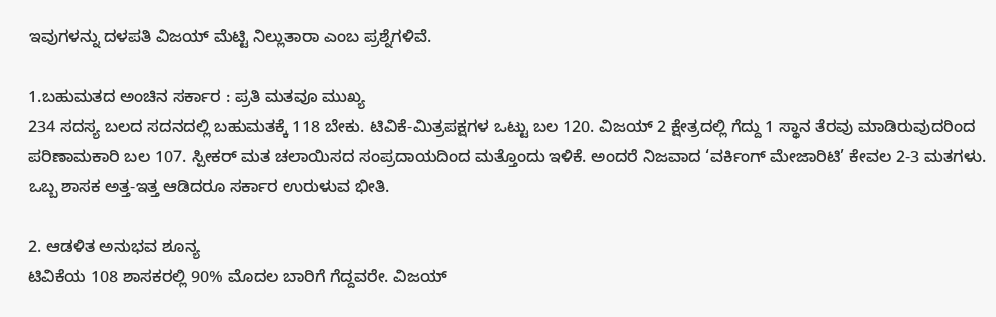ಇವುಗಳನ್ನು ದಳಪತಿ ವಿಜಯ್ ಮೆಟ್ಟಿ ನಿಲ್ಲುತಾರಾ‌ ಎಂಬ ಪ್ರಶ್ನೆಗಳಿವೆ.

1.ಬಹುಮತದ ಅಂಚಿನ ಸರ್ಕಾರ : ಪ್ರತಿ ಮತವೂ ಮುಖ್ಯ
234 ಸದಸ್ಯ ಬಲದ ಸದನದಲ್ಲಿ ಬಹುಮತಕ್ಕೆ 118 ಬೇಕು. ಟಿವಿಕೆ-ಮಿತ್ರಪಕ್ಷಗಳ ಒಟ್ಟು ಬಲ 120. ವಿಜಯ್ 2 ಕ್ಷೇತ್ರದಲ್ಲಿ ಗೆದ್ದು 1 ಸ್ಥಾನ ತೆರವು ಮಾಡಿರುವುದರಿಂದ ಪರಿಣಾಮಕಾರಿ ಬಲ 107. ಸ್ಪೀಕರ್ ಮತ ಚಲಾಯಿಸದ ಸಂಪ್ರದಾಯದಿಂದ ಮತ್ತೊಂದು ಇಳಿಕೆ. ಅಂದರೆ ನಿಜವಾದ ‘ವರ್ಕಿಂಗ್ ಮೇಜಾರಿಟಿ’ ಕೇವಲ 2-3 ಮತಗಳು. ಒಬ್ಬ ಶಾಸಕ ಅತ್ತ-ಇತ್ತ ಆಡಿದರೂ ಸರ್ಕಾರ ಉರುಳುವ ಭೀತಿ.

2. ಆಡಳಿತ ಅನುಭವ ಶೂನ್ಯ
ಟಿವಿಕೆಯ 108 ಶಾಸಕರಲ್ಲಿ 90% ಮೊದಲ ಬಾರಿಗೆ ಗೆದ್ದವರೇ. ವಿಜಯ್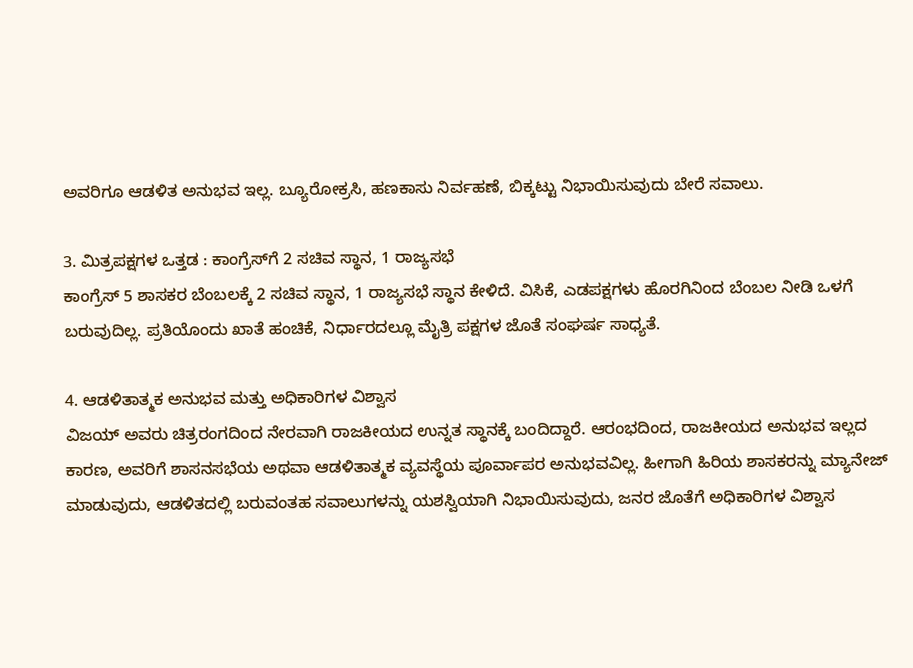ಅವರಿಗೂ ಆಡಳಿತ ಅನುಭವ ಇಲ್ಲ. ಬ್ಯೂರೋಕ್ರಸಿ, ಹಣಕಾಸು ನಿರ್ವಹಣೆ, ಬಿಕ್ಕಟ್ಟು ನಿಭಾಯಿಸುವುದು ಬೇರೆ ಸವಾಲು.

3. ಮಿತ್ರಪಕ್ಷಗಳ ಒತ್ತಡ : ಕಾಂಗ್ರೆಸ್‌ಗೆ 2 ಸಚಿವ ಸ್ಥಾನ, 1 ರಾಜ್ಯಸಭೆ
ಕಾಂಗ್ರೆಸ್ 5 ಶಾಸಕರ ಬೆಂಬಲಕ್ಕೆ 2 ಸಚಿವ ಸ್ಥಾನ, 1 ರಾಜ್ಯಸಭೆ ಸ್ಥಾನ ಕೇಳಿದೆ. ವಿಸಿಕೆ, ಎಡಪಕ್ಷಗಳು ಹೊರಗಿನಿಂದ ಬೆಂಬಲ ನೀಡಿ ಒಳಗೆ ಬರುವುದಿಲ್ಲ. ಪ್ರತಿಯೊಂದು ಖಾತೆ ಹಂಚಿಕೆ, ನಿರ್ಧಾರದಲ್ಲೂ ಮೈತ್ರಿ ಪಕ್ಷಗಳ ಜೊತೆ ಸಂಘರ್ಷ ಸಾಧ್ಯತೆ.

4. ಆಡಳಿತಾತ್ಮಕ ಅನುಭವ ಮತ್ತು ಅಧಿಕಾರಿಗಳ ವಿಶ್ವಾಸ
ವಿಜಯ್ ಅವರು ಚಿತ್ರರಂಗದಿಂದ ನೇರವಾಗಿ ರಾಜಕೀಯದ ಉನ್ನತ ಸ್ಥಾನಕ್ಕೆ ಬಂದಿದ್ದಾರೆ. ಆರಂಭದಿಂದ, ರಾಜಕೀಯದ ಅನುಭವ ಇಲ್ಲದ ಕಾರಣ, ಅವರಿಗೆ ಶಾಸನಸಭೆಯ ಅಥವಾ ಆಡಳಿತಾತ್ಮಕ ವ್ಯವಸ್ಥೆಯ ಪೂರ್ವಾಪರ ಅನುಭವವಿಲ್ಲ. ಹೀಗಾಗಿ ಹಿರಿಯ ಶಾಸಕರನ್ನು ಮ್ಯಾನೇಜ್ ಮಾಡುವುದು, ಆಡಳಿತದಲ್ಲಿ ಬರುವಂತಹ ಸವಾಲುಗಳನ್ನು ಯಶಸ್ವಿಯಾಗಿ ನಿಭಾಯಿಸುವುದು, ಜನರ ಜೊತೆಗೆ ಅಧಿಕಾರಿಗಳ ವಿಶ್ವಾಸ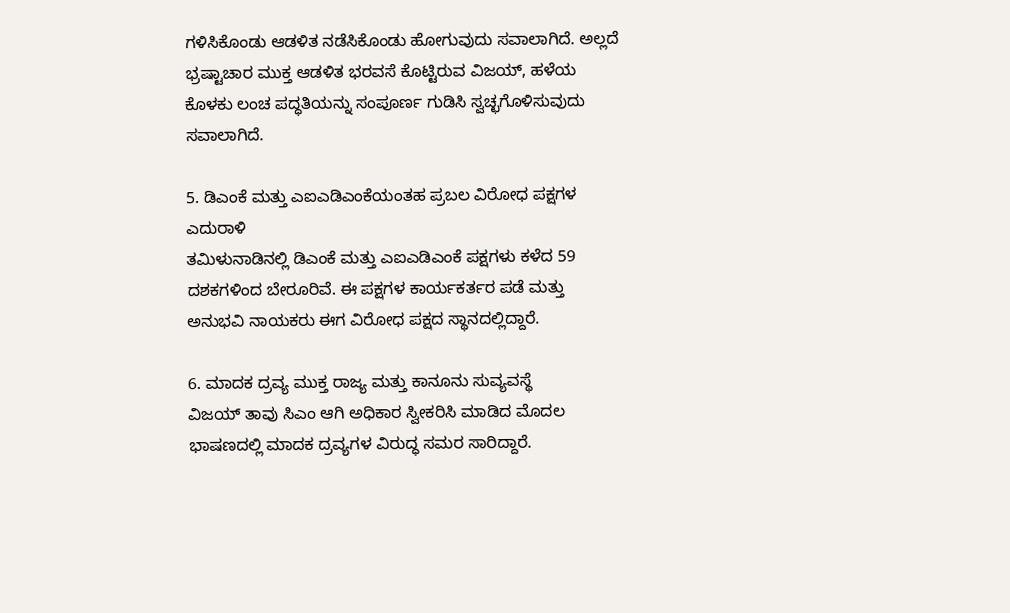ಗಳಿಸಿಕೊಂಡು ಆಡಳಿತ ನಡೆಸಿಕೊಂಡು ಹೋಗುವುದು ಸವಾಲಾಗಿದೆ. ಅಲ್ಲದೆ ಭ್ರಷ್ಟಾಚಾರ ಮುಕ್ತ ಆಡಳಿತ ಭರವಸೆ ಕೊಟ್ಟಿರುವ ವಿಜಯ್, ಹಳೆಯ ಕೊಳಕು ಲಂಚ ಪದ್ಧತಿಯನ್ನು ಸಂಪೂರ್ಣ ಗುಡಿಸಿ ಸ್ವಚ್ಛಗೊಳಿಸುವುದು ಸವಾಲಾಗಿದೆ.

5. ಡಿಎಂಕೆ ಮತ್ತು ಎಐಎಡಿಎಂಕೆಯಂತಹ ಪ್ರಬಲ ವಿರೋಧ ಪಕ್ಷಗಳ ಎದುರಾಳಿ
ತಮಿಳುನಾಡಿನಲ್ಲಿ ಡಿಎಂಕೆ ಮತ್ತು ಎಐಎಡಿಎಂಕೆ ಪಕ್ಷಗಳು ಕಳೆದ 59 ದಶಕಗಳಿಂದ ಬೇರೂರಿವೆ. ಈ ಪಕ್ಷಗಳ ಕಾರ್ಯಕರ್ತರ ಪಡೆ ಮತ್ತು ಅನುಭವಿ ನಾಯಕರು ಈಗ ವಿರೋಧ ಪಕ್ಷದ ಸ್ಥಾನದಲ್ಲಿದ್ದಾರೆ.

6. ಮಾದಕ ದ್ರವ್ಯ ಮುಕ್ತ ರಾಜ್ಯ ಮತ್ತು ಕಾನೂನು ಸುವ್ಯವಸ್ಥೆ
ವಿಜಯ್ ತಾವು ಸಿಎಂ ಆಗಿ ಅಧಿಕಾರ ಸ್ವೀಕರಿಸಿ ಮಾಡಿದ ಮೊದಲ ಭಾಷಣದಲ್ಲಿ ಮಾದಕ ದ್ರವ್ಯಗಳ ವಿರುದ್ಧ ಸಮರ ಸಾರಿದ್ದಾರೆ.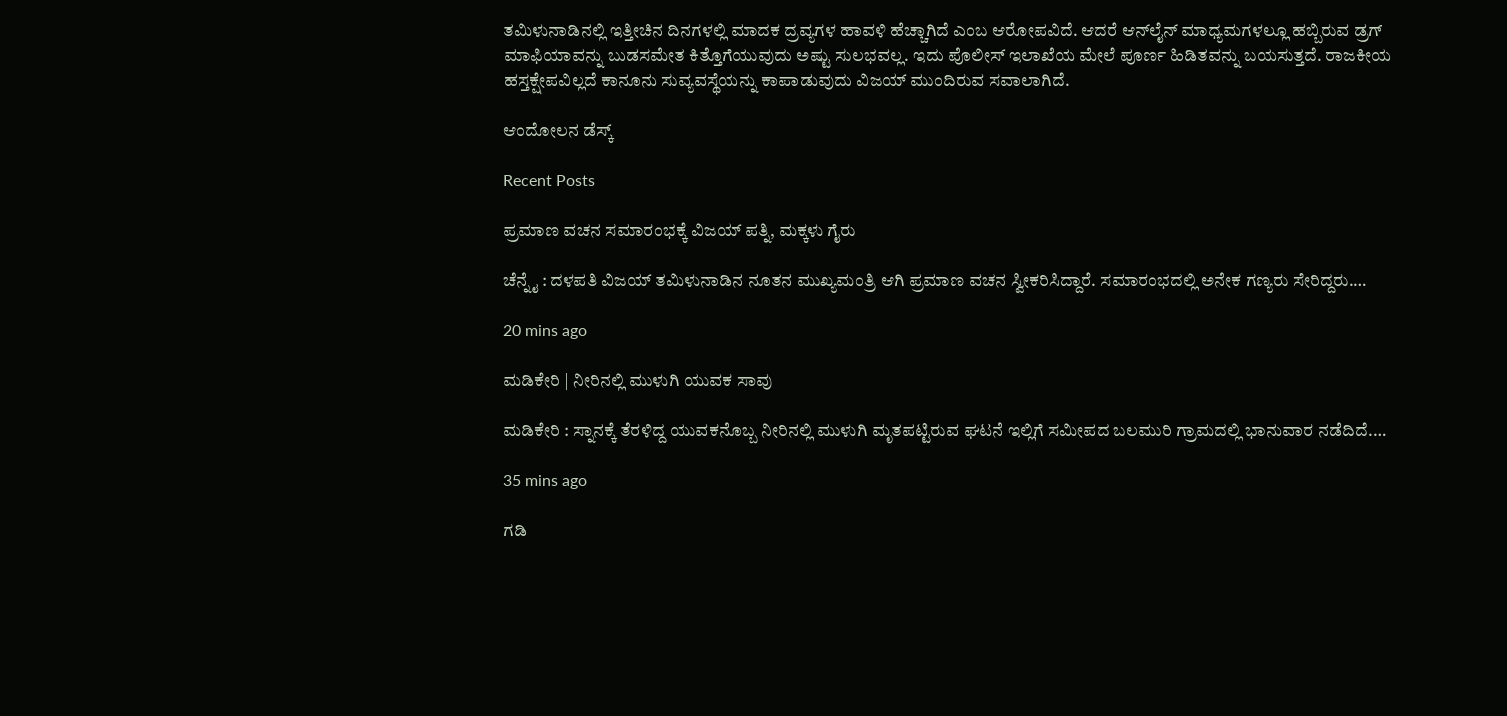ತಮಿಳುನಾಡಿನಲ್ಲಿ ಇತ್ತೀಚಿನ ದಿನಗಳಲ್ಲಿ ಮಾದಕ ದ್ರವ್ಯಗಳ ಹಾವಳಿ ಹೆಚ್ಚಾಗಿದೆ ಎಂಬ ಆರೋಪವಿದೆ. ಆದರೆ ಆನ್‌ಲೈನ್ ಮಾಧ್ಯಮಗಳಲ್ಲೂ ಹಬ್ಬಿರುವ ಡ್ರಗ್ ಮಾಫಿಯಾವನ್ನು ಬುಡಸಮೇತ ಕಿತ್ತೊಗೆಯುವುದು ಅಷ್ಟು ಸುಲಭವಲ್ಲ. ಇದು ಪೊಲೀಸ್ ಇಲಾಖೆಯ ಮೇಲೆ ಪೂರ್ಣ ಹಿಡಿತವನ್ನು ಬಯಸುತ್ತದೆ. ರಾಜಕೀಯ ಹಸ್ತಕ್ಷೇಪವಿಲ್ಲದೆ ಕಾನೂನು ಸುವ್ಯವಸ್ಥೆಯನ್ನು ಕಾಪಾಡುವುದು ವಿಜಯ್ ಮುಂದಿರುವ ಸವಾಲಾಗಿದೆ.

ಆಂದೋಲನ ಡೆಸ್ಕ್

Recent Posts

ಪ್ರಮಾಣ ವಚನ ಸಮಾರಂಭಕ್ಕೆ ವಿಜಯ್‌ ಪತ್ನಿ, ಮಕ್ಕಳು ಗೈರು

ಚೆನ್ನೈ : ದಳಪತಿ ವಿಜಯ್ ತಮಿಳುನಾಡಿನ ನೂತನ ಮುಖ್ಯಮಂತ್ರಿ ಆಗಿ ಪ್ರಮಾಣ ವಚನ ಸ್ವೀಕರಿಸಿದ್ದಾರೆ. ಸಮಾರಂಭದಲ್ಲಿ ಅನೇಕ ಗಣ್ಯರು ಸೇರಿದ್ದರು.…

20 mins ago

ಮಡಿಕೇರಿ | ನೀರಿನಲ್ಲಿ ಮುಳುಗಿ ಯುವಕ ಸಾವು

ಮಡಿಕೇರಿ : ಸ್ನಾನಕ್ಕೆ ತೆರಳಿದ್ದ ಯುವಕನೊಬ್ಬ ನೀರಿನಲ್ಲಿ ಮುಳುಗಿ ಮೃತಪಟ್ಟಿರುವ ಘಟನೆ ಇಲ್ಲಿಗೆ ಸಮೀಪದ ಬಲಮುರಿ ಗ್ರಾಮದಲ್ಲಿ ಭಾನುವಾರ ನಡೆದಿದೆ.…

35 mins ago

ಗಡಿ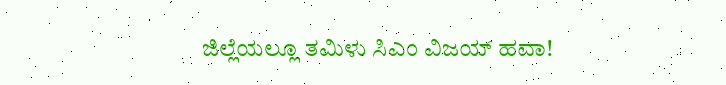ಜಿಲ್ಲೆಯಲ್ಲೂ ತಮಿಳು ಸಿಎಂ ವಿಜಯ್‌ ಹವಾ!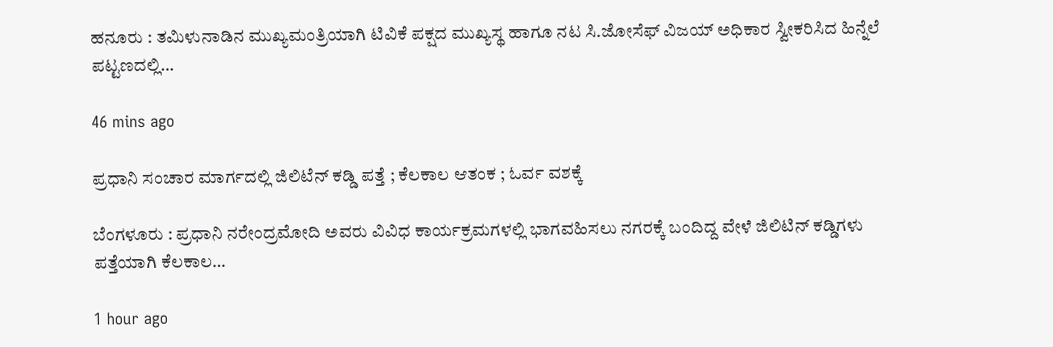ಹನೂರು : ತಮಿಳುನಾಡಿನ ಮುಖ್ಯಮಂತ್ರಿಯಾಗಿ ಟಿವಿಕೆ ಪಕ್ಷದ ಮುಖ್ಯಸ್ಥ ಹಾಗೂ ನಟ ಸಿ.ಜೋಸೆಫ್ ವಿಜಯ್ ಅಧಿಕಾರ ಸ್ವೀಕರಿಸಿದ ಹಿನ್ನೆಲೆ ಪಟ್ಟಣದಲ್ಲಿ…

46 mins ago

ಪ್ರಧಾನಿ ಸಂಚಾರ ಮಾರ್ಗದಲ್ಲಿ ಜಿಲಿಟೆನ್ ಕಡ್ಡಿ ಪತ್ತೆ ; ಕೆಲಕಾಲ ಆತಂಕ ; ಓರ್ವ ವಶಕ್ಕೆ

ಬೆಂಗಳೂರು : ಪ್ರಧಾನಿ ನರೇಂದ್ರಮೋದಿ ಅವರು ವಿವಿಧ ಕಾರ್ಯಕ್ರಮಗಳಲ್ಲಿ ಭಾಗವಹಿಸಲು ನಗರಕ್ಕೆ ಬಂದಿದ್ದ ವೇಳೆ ಜಿಲಿಟಿನ್ ಕಡ್ಡಿಗಳು ಪತ್ತೆಯಾಗಿ ಕೆಲಕಾಲ…

1 hour ago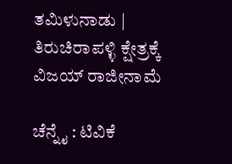ತಮಿಳುನಾಡು | ತಿರುಚಿರಾಪಳ್ಳಿ ಕ್ಷೇತ್ರಕ್ಕೆ ವಿಜಯ್ ರಾಜೀನಾಮೆ

ಚೆನ್ನೈ : ಟಿವಿಕೆ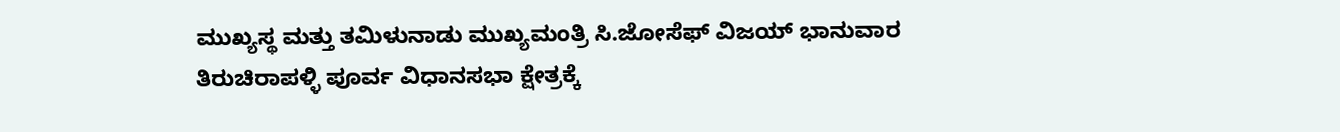ಮುಖ್ಯಸ್ಥ ಮತ್ತು ತಮಿಳುನಾಡು ಮುಖ್ಯಮಂತ್ರಿ ಸಿ.ಜೋಸೆಫ್ ವಿಜಯ್ ಭಾನುವಾರ ತಿರುಚಿರಾಪಳ್ಳಿ ಪೂರ್ವ ವಿಧಾನಸಭಾ ಕ್ಷೇತ್ರಕ್ಕೆ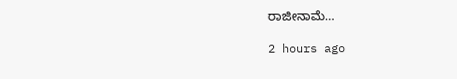ರಾಜೀನಾಮೆ…

2 hours ago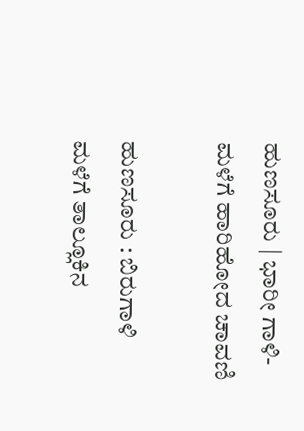ಹುಣಸೂರು | ಭಾರೀ ಗಾಳಿ-ಮಳೆಗೆ ಹಾರಿಹೋದ ಚಾವಣಿ

ಹುಣಸೂರು : ಬಿರುಗಾಳಿ ಮಳೆಗೆ ತಾಲ್ಲೂಕಿನ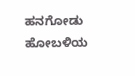ಹನಗೋಡು ಹೋಬಳಿಯ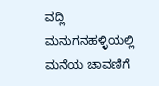ವದ್ಲಿ ಮನುಗನಹಳ್ಳಿಯಲ್ಲಿ ಮನೆಯ ಚಾವಣಿಗೆ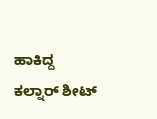ಹಾಕಿದ್ದ ಕಲ್ನಾರ್ ಶೀಟ್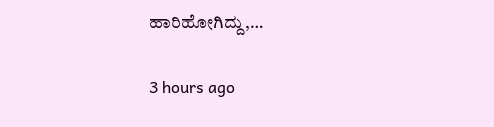ಹಾರಿಹೋಗಿದ್ದು,…

3 hours ago